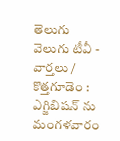తెలుగు వెలుగు టీవీ - వార్తలు / కొత్తగూడెం : ఎగ్జిబిషన్ ను మంగళవారం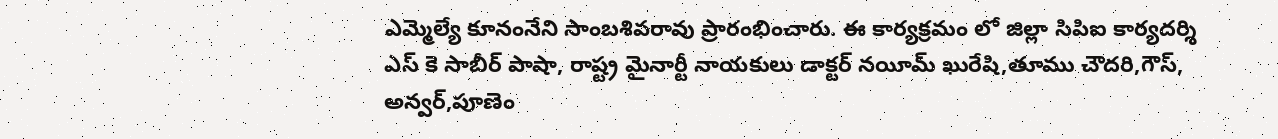ఎమ్మెల్యే కూనంనేని సాంబశివరావు ప్రారంభించారు. ఈ కార్యక్రమం లో జిల్లా సిపిఐ కార్యదర్శి ఎస్ కె సాబీర్ పాషా, రాష్ట్ర మైనార్టీ నాయకులు డాక్టర్ నయీమ్ ఖురేషి,తూము చౌదరి,గౌస్, అన్వర్,పూణెం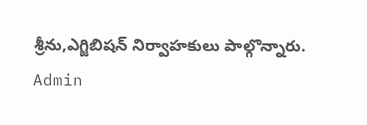శ్రీను,ఎగ్జిబిషన్ నిర్వాహకులు పాల్గొన్నారు.
Admin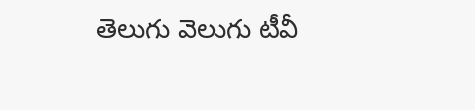తెలుగు వెలుగు టీవీ